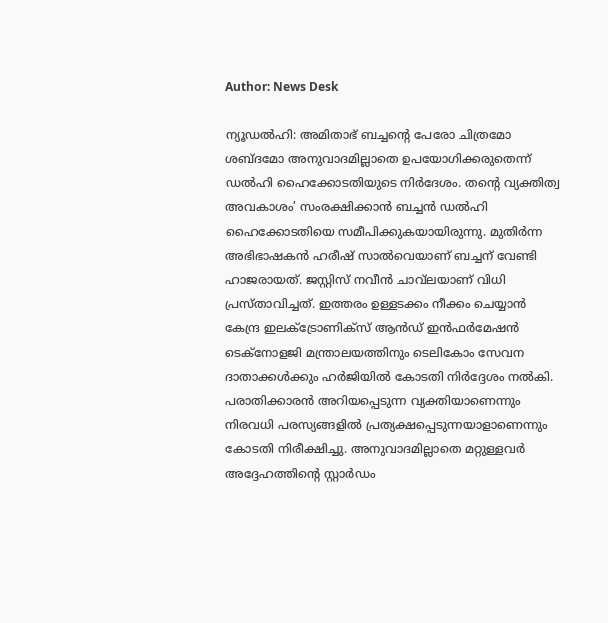Author: News Desk

ന്യൂഡൽഹി: അമിതാഭ് ബച്ചന്‍റെ പേരോ ചിത്രമോ ശബ്ദമോ അനുവാദമില്ലാതെ ഉപയോഗിക്കരുതെന്ന് ഡൽഹി ഹൈക്കോടതിയുടെ നിർദേശം. തന്‍റെ വ്യക്തിത്വ അവകാശം’ സംരക്ഷിക്കാൻ ബച്ചൻ ഡൽഹി ഹൈക്കോടതിയെ സമീപിക്കുകയായിരുന്നു. മുതിർന്ന അഭിഭാഷകൻ ഹരീഷ് സാൽവെയാണ് ബച്ചന് വേണ്ടി ഹാജരായത്. ജസ്റ്റിസ് നവീൻ ചാവ്‌ലയാണ് വിധി പ്രസ്താവിച്ചത്. ഇത്തരം ഉള്ളടക്കം നീക്കം ചെയ്യാൻ കേന്ദ്ര ഇലക്ട്രോണിക്സ് ആൻഡ് ഇൻഫർമേഷൻ ടെക്നോളജി മന്ത്രാലയത്തിനും ടെലികോം സേവന ദാതാക്കൾക്കും ഹർജിയിൽ കോടതി നിർദ്ദേശം നൽകി. പരാതിക്കാരൻ അറിയപ്പെടുന്ന വ്യക്തിയാണെന്നും നിരവധി പരസ്യങ്ങളിൽ പ്രത്യക്ഷപ്പെടുന്നയാളാണെന്നും കോടതി നിരീക്ഷിച്ചു. അനുവാദമില്ലാതെ മറ്റുള്ളവർ അദ്ദേഹത്തിന്‍റെ സ്റ്റാർഡം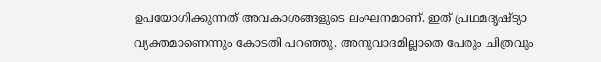ഉപയോഗിക്കുന്നത് അവകാശങ്ങളുടെ ലംഘനമാണ്. ഇത് പ്രഥമദൃഷ്ട്യാ വ്യക്തമാണെന്നും കോടതി പറഞ്ഞു. അനുവാദമില്ലാതെ പേരും ചിത്രവും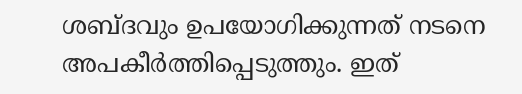ശബ്ദവും ഉപയോഗിക്കുന്നത് നടനെ അപകീർത്തിപ്പെടുത്തും. ഇത്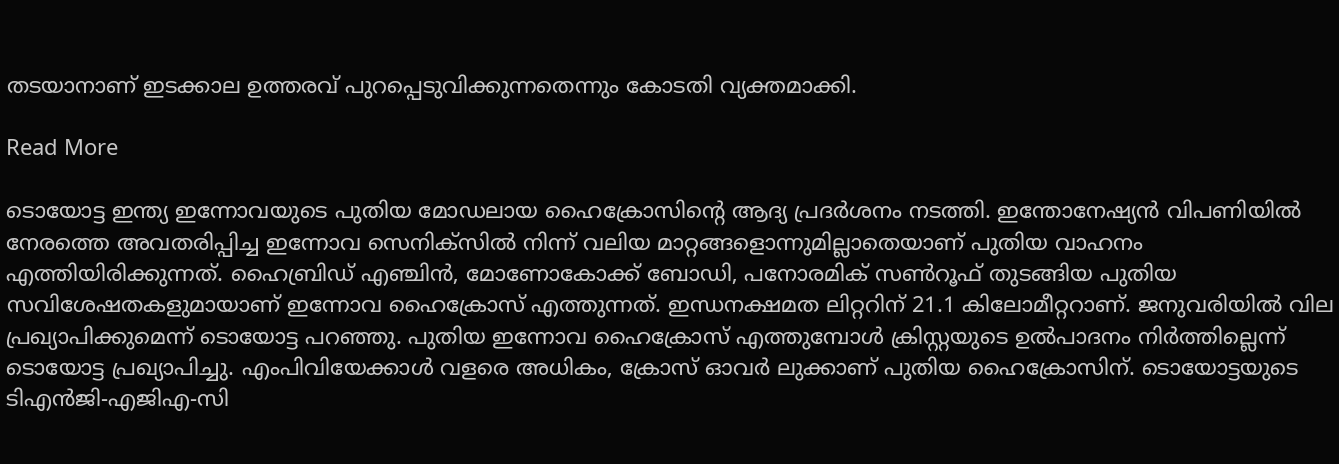തടയാനാണ് ഇടക്കാല ഉത്തരവ് പുറപ്പെടുവിക്കുന്നതെന്നും കോടതി വ്യക്തമാക്കി.

Read More

ടൊയോട്ട ഇന്ത്യ ഇന്നോവയുടെ പുതിയ മോഡലായ ഹൈക്രോസിന്‍റെ ആദ്യ പ്രദർശനം നടത്തി. ഇന്തോനേഷ്യൻ വിപണിയിൽ നേരത്തെ അവതരിപ്പിച്ച ഇന്നോവ സെനിക്സിൽ നിന്ന് വലിയ മാറ്റങ്ങളൊന്നുമില്ലാതെയാണ് പുതിയ വാഹനം എത്തിയിരിക്കുന്നത്. ഹൈബ്രിഡ് എഞ്ചിൻ, മോണോകോക്ക് ബോഡി, പനോരമിക് സൺറൂഫ് തുടങ്ങിയ പുതിയ സവിശേഷതകളുമായാണ് ഇന്നോവ ഹൈക്രോസ് എത്തുന്നത്. ഇന്ധനക്ഷമത ലിറ്ററിന് 21.1 കിലോമീറ്ററാണ്. ജനുവരിയിൽ വില പ്രഖ്യാപിക്കുമെന്ന് ടൊയോട്ട പറഞ്ഞു. പുതിയ ഇന്നോവ ഹൈക്രോസ് എത്തുമ്പോൾ ക്രിസ്റ്റയുടെ ഉൽപാദനം നിർത്തില്ലെന്ന് ടൊയോട്ട പ്രഖ്യാപിച്ചു. എംപിവിയേക്കാൾ വളരെ അധികം, ക്രോസ് ഓവർ ലുക്കാണ് പുതിയ ഹൈക്രോസിന്. ടൊയോട്ടയുടെ ടിഎൻജി-എജിഎ-സി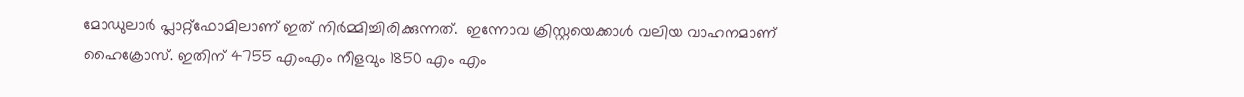മോഡുലാർ പ്ലാറ്റ്ഫോമിലാണ് ഇത് നിർമ്മിച്ചിരിക്കുന്നത്.  ഇന്നോവ ക്രിസ്റ്റയെക്കാൾ വലിയ വാഹനമാണ് ഹൈക്രോസ്. ഇതിന് 4755 എംഎം നീളവും 1850 എം എം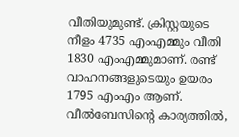വീതിയുമുണ്ട്. ക്രിസ്റ്റയുടെ നീളം 4735 എംഎമ്മും വീതി 1830 എംഎമ്മുമാണ്. രണ്ട് വാഹനങ്ങളുടെയും ഉയരം 1795 എംഎം ആണ്. വീൽബേസിന്‍റെ കാര്യത്തിൽ,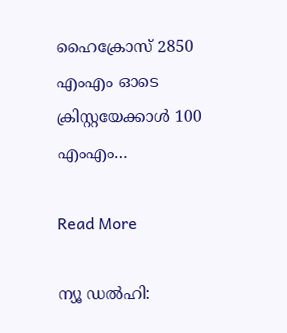ഹൈക്രോസ് 2850 എംഎം ഓടെ ക്രിസ്റ്റയേക്കാൾ 100 എംഎം…

Read More

ന്യൂ ഡൽഹി: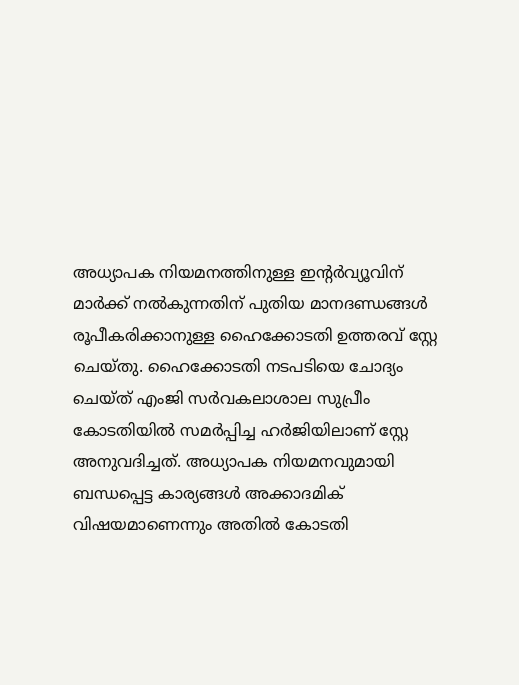അധ്യാപക നിയമനത്തിനുള്ള ഇന്റർവ്യൂവിന് മാർക്ക് നൽകുന്നതിന് പുതിയ മാനദണ്ഡങ്ങൾ രൂപീകരിക്കാനുള്ള ഹൈക്കോടതി ഉത്തരവ് സ്റ്റേ ചെയ്തു. ഹൈക്കോടതി നടപടിയെ ചോദ്യം ചെയ്ത് എംജി സർവകലാശാല സുപ്രീം കോടതിയിൽ സമർപ്പിച്ച ഹർജിയിലാണ് സ്റ്റേ അനുവദിച്ചത്. അധ്യാപക നിയമനവുമായി ബന്ധപ്പെട്ട കാര്യങ്ങൾ അക്കാദമിക് വിഷയമാണെന്നും അതിൽ കോടതി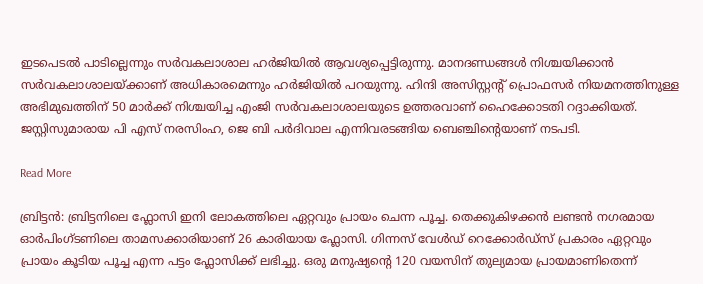ഇടപെടൽ പാടില്ലെന്നും സർവകലാശാല ഹർജിയിൽ ആവശ്യപ്പെട്ടിരുന്നു. മാനദണ്ഡങ്ങൾ നിശ്ചയിക്കാൻ സർവകലാശാലയ്ക്കാണ് അധികാരമെന്നും ഹർജിയിൽ പറയുന്നു. ഹിന്ദി അസിസ്റ്റന്‍റ് പ്രൊഫസർ നിയമനത്തിനുള്ള അഭിമുഖത്തിന് 50 മാർക്ക് നിശ്ചയിച്ച എംജി സർവകലാശാലയുടെ ഉത്തരവാണ് ഹൈക്കോടതി റദ്ദാക്കിയത്. ജസ്റ്റിസുമാരായ പി എസ് നരസിംഹ, ജെ ബി പർദിവാല എന്നിവരടങ്ങിയ ബെഞ്ചിന്‍റെയാണ് നടപടി.

Read More

ബ്രിട്ടൻ: ബ്രിട്ടനിലെ ഫ്ലോസി ഇനി ലോകത്തിലെ ഏറ്റവും പ്രായം ചെന്ന പൂച്ച. തെക്കുകിഴക്കൻ ലണ്ടൻ നഗരമായ ഓർപിംഗ്ടണിലെ താമസക്കാരിയാണ് 26 കാരിയായ ഫ്ലോസി. ഗിന്നസ് വേൾഡ് റെക്കോർഡ്സ് പ്രകാരം ഏറ്റവും പ്രായം കൂടിയ പൂച്ച എന്ന പട്ടം ഫ്ലോസിക്ക് ലഭിച്ചു. ഒരു മനുഷ്യന്‍റെ 120 വയസിന് തുല്യമായ പ്രായമാണിതെന്ന്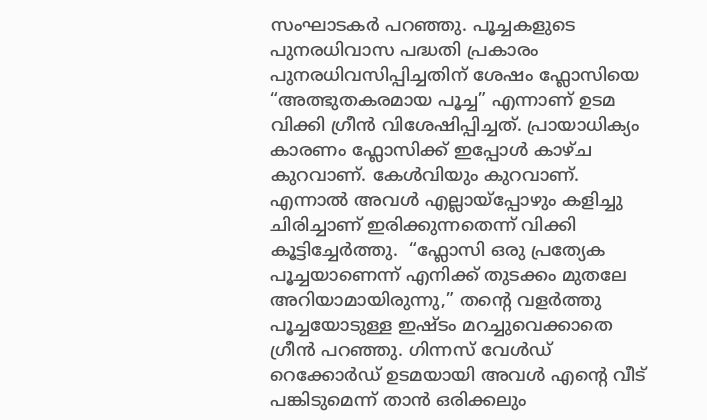സംഘാടകർ പറഞ്ഞു. പൂച്ചകളുടെ പുനരധിവാസ പദ്ധതി പ്രകാരം പുനരധിവസിപ്പിച്ചതിന് ശേഷം ഫ്ലോസിയെ “അത്ഭുതകരമായ പൂച്ച” എന്നാണ് ഉടമ വിക്കി ഗ്രീൻ വിശേഷിപ്പിച്ചത്. പ്രായാധിക്യം കാരണം ഫ്ലോസിക്ക് ഇപ്പോൾ കാഴ്ച കുറവാണ്. കേൾവിയും കുറവാണ്. എന്നാൽ അവൾ എല്ലായ്പ്പോഴും കളിച്ചു ചിരിച്ചാണ് ഇരിക്കുന്നതെന്ന് വിക്കി കൂട്ടിച്ചേർത്തു.  “ഫ്ലോസി ഒരു പ്രത്യേക പൂച്ചയാണെന്ന് എനിക്ക് തുടക്കം മുതലേ അറിയാമായിരുന്നു,” തന്‍റെ വളർത്തു പൂച്ചയോടുള്ള ഇഷ്ടം മറച്ചുവെക്കാതെ ഗ്രീൻ പറഞ്ഞു. ഗിന്നസ് വേൾഡ് റെക്കോർഡ് ഉടമയായി അവൾ എന്‍റെ വീട് പങ്കിടുമെന്ന് താൻ ഒരിക്കലും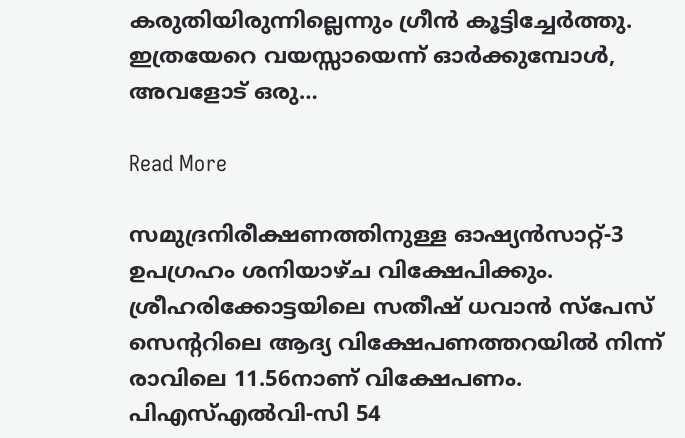കരുതിയിരുന്നില്ലെന്നും ഗ്രീൻ കൂട്ടിച്ചേർത്തു. ഇത്രയേറെ വയസ്സായെന്ന് ഓർക്കുമ്പോൾ, അവളോട് ഒരു…

Read More

സമുദ്രനിരീക്ഷണത്തിനുള്ള ഓഷ്യൻസാറ്റ്-3 ഉപഗ്രഹം ശനിയാഴ്ച വിക്ഷേപിക്കും. ശ്രീഹരിക്കോട്ടയിലെ സതീഷ് ധവാൻ സ്പേസ് സെന്‍ററിലെ ആദ്യ വിക്ഷേപണത്തറയിൽ നിന്ന് രാവിലെ 11.56നാണ് വിക്ഷേപണം. പിഎസ്എൽവി-സി 54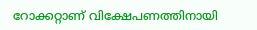റോക്കറ്റാണ് വിക്ഷേപണത്തിനായി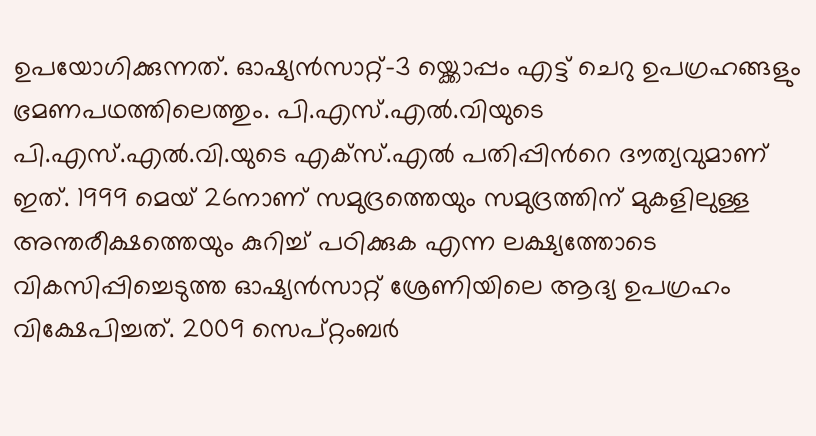ഉപയോഗിക്കുന്നത്. ഓഷ്യൻസാറ്റ്-3 യ്ക്കൊപ്പം എട്ട് ചെറു ഉപഗ്രഹങ്ങളും ഭ്രമണപഥത്തിലെത്തും. പി.എസ്.എൽ.വിയുടെ പി.എസ്.എൽ.വി.യുടെ എക്സ്.എൽ പതിപ്പിന്‍റെ ദൗത്യവുമാണ് ഇത്. 1999 മെയ് 26നാണ് സമുദ്രത്തെയും സമുദ്രത്തിന് മുകളിലുള്ള അന്തരീക്ഷത്തെയും കുറിച്ച് പഠിക്കുക എന്ന ലക്ഷ്യത്തോടെ വികസിപ്പിച്ചെടുത്ത ഓഷ്യൻസാറ്റ് ശ്രേണിയിലെ ആദ്യ ഉപഗ്രഹം വിക്ഷേപിച്ചത്. 2009 സെപ്റ്റംബർ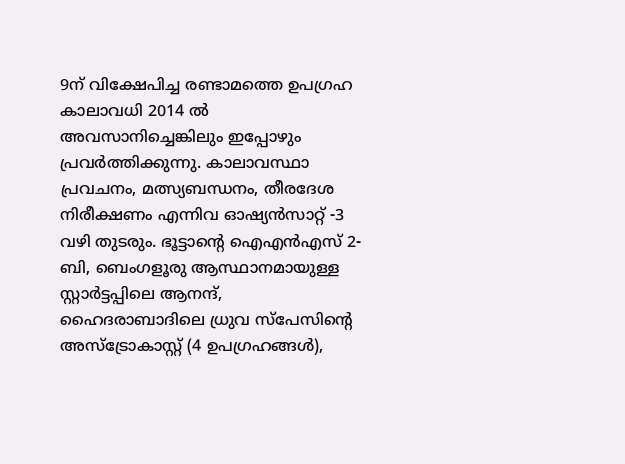9ന് വിക്ഷേപിച്ച രണ്ടാമത്തെ ഉപഗ്രഹ കാലാവധി 2014 ൽ അവസാനിച്ചെങ്കിലും ഇപ്പോഴും പ്രവർത്തിക്കുന്നു. കാലാവസ്ഥാ പ്രവചനം, മത്സ്യബന്ധനം, തീരദേശ നിരീക്ഷണം എന്നിവ ഓഷ്യൻസാറ്റ് -3 വഴി തുടരും. ഭൂട്ടാന്‍റെ ഐഎൻഎസ് 2-ബി, ബെംഗളൂരു ആസ്ഥാനമായുള്ള സ്റ്റാർട്ടപ്പിലെ ആനന്ദ്, ഹൈദരാബാദിലെ ധ്രുവ സ്പേസിന്റെ അസ്‌ട്രോകാസ്റ്റ് (4 ഉപഗ്രഹങ്ങൾ),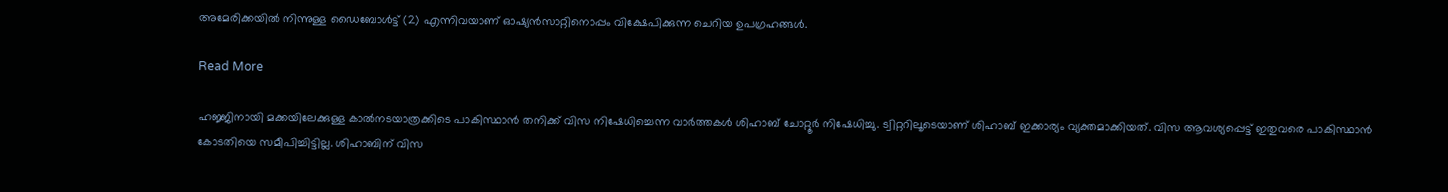അമേരിക്കയിൽ നിന്നുള്ള ഡൈബോൾട്ട് (2) എന്നിവയാണ് ഓഷ്യൻസാറ്റിനൊപ്പം വിക്ഷേപിക്കുന്ന ചെറിയ ഉപഗ്രഹങ്ങൾ.

Read More

ഹജ്ജിനായി മക്കയിലേക്കുള്ള കാല്‍നടയാത്രക്കിടെ പാകിസ്ഥാൻ തനിക്ക് വിസ നിഷേധിച്ചെന്ന വാർത്തകൾ ശിഹാബ് ചോറ്റൂര്‍ നിഷേധിച്ചു. ട്വിറ്ററിലൂടെയാണ് ശിഹാബ് ഇക്കാര്യം വ്യക്തമാക്കിയത്. വിസ ആവശ്യപ്പെട്ട് ഇതുവരെ പാകിസ്ഥാൻ കോടതിയെ സമീപിച്ചിട്ടില്ല. ശിഹാബിന് വിസ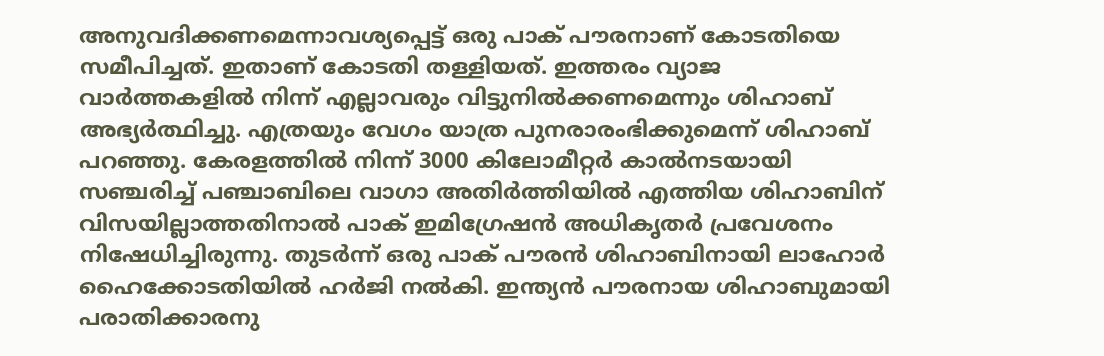അനുവദിക്കണമെന്നാവശ്യപ്പെട്ട് ഒരു പാക് പൗരനാണ് കോടതിയെ സമീപിച്ചത്. ഇതാണ് കോടതി തള്ളിയത്. ഇത്തരം വ്യാജ വാർത്തകളിൽ നിന്ന് എല്ലാവരും വിട്ടുനിൽക്കണമെന്നും ശിഹാബ് അഭ്യർത്ഥിച്ചു. എത്രയും വേഗം യാത്ര പുനരാരംഭിക്കുമെന്ന് ശിഹാബ് പറഞ്ഞു. കേരളത്തിൽ നിന്ന് 3000 കിലോമീറ്റർ കാൽനടയായി സഞ്ചരിച്ച് പഞ്ചാബിലെ വാഗാ അതിർത്തിയിൽ എത്തിയ ശിഹാബിന് വിസയില്ലാത്തതിനാൽ പാക് ഇമിഗ്രേഷൻ അധികൃതർ പ്രവേശനം നിഷേധിച്ചിരുന്നു. തുടർന്ന് ഒരു പാക് പൗരൻ ശിഹാബിനായി ലാഹോർ ഹൈക്കോടതിയിൽ ഹർജി നൽകി. ഇന്ത്യൻ പൗരനായ ശിഹാബുമായി പരാതിക്കാരനു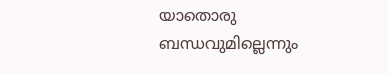യാതൊരു ബന്ധവുമില്ലെന്നും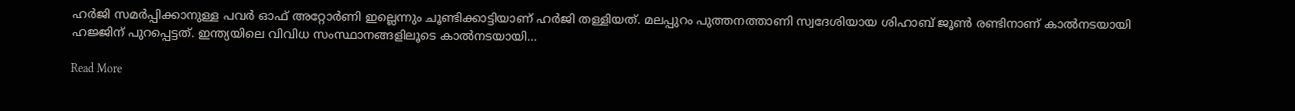ഹർജി സമര്‍പ്പിക്കാനുള്ള പവർ ഓഫ് അറ്റോർണി ഇല്ലെന്നും ചൂണ്ടിക്കാട്ടിയാണ് ഹർജി തള്ളിയത്. മലപ്പുറം പുത്തനത്താണി സ്വദേശിയായ ശിഹാബ് ജൂൺ രണ്ടിനാണ് കാൽനടയായി ഹജ്ജിന് പുറപ്പെട്ടത്. ഇന്ത്യയിലെ വിവിധ സംസ്ഥാനങ്ങളിലൂടെ കാൽനടയായി…

Read More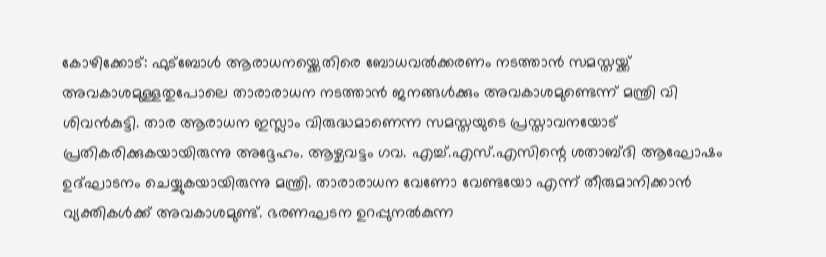കോഴിക്കോട്: ഫുട്ബോൾ ആരാധനയ്ക്കെതിരെ ബോധവൽക്കരണം നടത്താൻ സമസ്തയ്ക്ക് അവകാശമുള്ളതുപോലെ താരാരാധന നടത്താൻ ജനങ്ങൾക്കും അവകാശമുണ്ടെന്ന് മന്ത്രി വി ശിവൻകുട്ടി. താര ആരാധന ഇസ്ലാം വിരുദ്ധമാണെന്ന സമസ്തയുടെ പ്രസ്താവനയോട് പ്രതികരിക്കുകയായിരുന്നു അദ്ദേഹം. ആഴ്ചവട്ടം ഗവ. എച്ച്.എസ്.എസിന്റെ ശതാബ്ദി ആഘോഷം ഉദ്ഘാടനം ചെയ്യുകയായിരുന്നു മന്ത്രി. താരാരാധന വേണോ വേണ്ടയോ എന്ന് തീരുമാനിക്കാൻ വ്യക്തികൾക്ക് അവകാശമുണ്ട്. ഭരണഘടന ഉറപ്പുനൽകുന്ന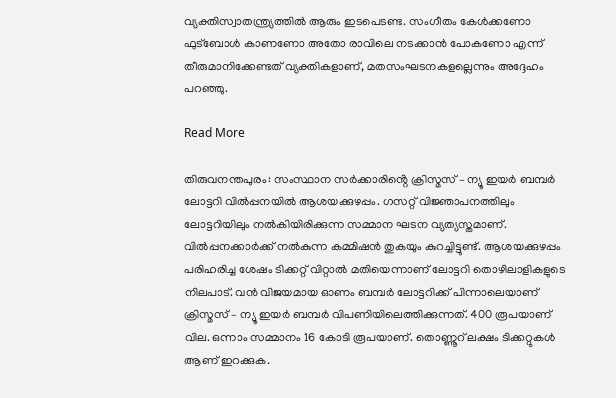വ്യക്തിസ്വാതന്ത്ര്യത്തിൽ ആരും ഇടപെടണ്ട. സംഗീതം കേൾക്കണോ ഫുട്ബോൾ കാണണോ അതോ രാവിലെ നടക്കാൻ പോകണോ എന്ന് തീരുമാനിക്കേണ്ടത് വ്യക്തികളാണ്, മതസംഘടനകളല്ലെന്നും അദ്ദേഹം പറഞ്ഞു.

Read More

തിരുവനന്തപുരം: സംസ്ഥാന സർക്കാരിൻ്റെ ക്രിസ്മസ് – ന്യൂ ഇയർ ബമ്പർ ലോട്ടറി വിൽപ്പനയിൽ ആശയക്കുഴപ്പം. ഗസറ്റ് വിജ്ഞാപനത്തിലും ലോട്ടറിയിലും നൽകിയിരിക്കുന്ന സമ്മാന ഘടന വ്യത്യസ്തമാണ്. വിൽപ്പനക്കാർക്ക് നൽകുന്ന കമ്മിഷൻ തുകയും കുറച്ചിട്ടുണ്ട്. ആശയക്കുഴപ്പം പരിഹരിച്ച ശേഷം ടിക്കറ്റ് വിറ്റാൽ മതിയെന്നാണ് ലോട്ടറി തൊഴിലാളികളുടെ നിലപാട്. വൻ വിജയമായ ഓണം ബമ്പർ ലോട്ടറിക്ക് പിന്നാലെയാണ് ക്രിസ്മസ് – ന്യൂ ഇയര്‍ ബമ്പർ വിപണിയിലെത്തിക്കുന്നത്. 400 രൂപയാണ് വില. ഒന്നാം സമ്മാനം 16 കോടി രൂപയാണ്. തൊണ്ണൂറ് ലക്ഷം ടിക്കറ്റുകൾ ആണ് ഇറക്കുക.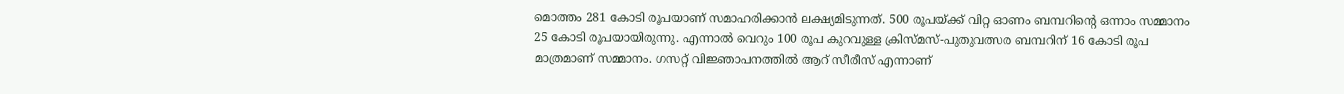മൊത്തം 281 കോടി രൂപയാണ് സമാഹരിക്കാൻ ലക്ഷ്യമിടുന്നത്. 500 രൂപയ്ക്ക് വിറ്റ ഓണം ബമ്പറിന്‍റെ ഒന്നാം സമ്മാനം 25 കോടി രൂപയായിരുന്നു. എന്നാൽ വെറും 100 രൂപ കുറവുള്ള ക്രിസ്മസ്-പുതുവത്സര ബമ്പറിന് 16 കോടി രൂപ മാത്രമാണ് സമ്മാനം. ഗസറ്റ് വിജ്ഞാപനത്തിൽ ആറ് സീരീസ് എന്നാണ്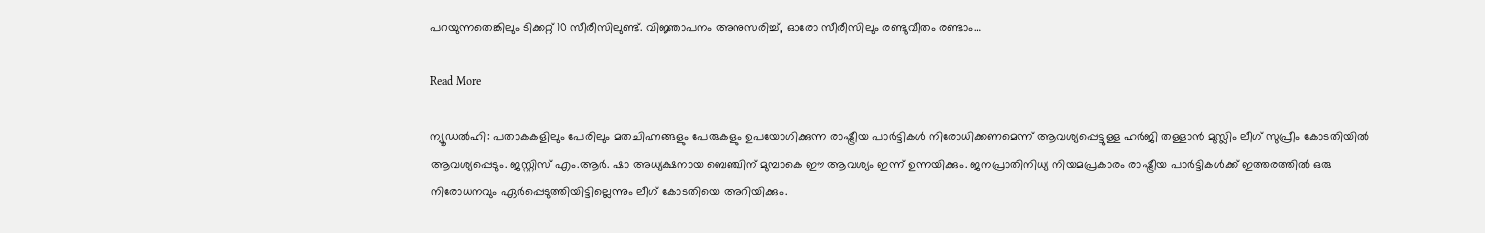പറയുന്നതെങ്കിലും ടിക്കറ്റ് 10 സീരീസിലുണ്ട്. വിജ്ഞാപനം അനുസരിച്ച്, ഓരോ സീരീസിലും രണ്ടുവീതം രണ്ടാം…

Read More

ന്യൂഡല്‍ഹി: പതാകകളിലും പേരിലും മതചിഹ്നങ്ങളും പേരുകളും ഉപയോഗിക്കുന്ന രാഷ്ട്രീയ പാർട്ടികൾ നിരോധിക്കണമെന്ന് ആവശ്യപ്പെട്ടുള്ള ഹർജി തള്ളാൻ മുസ്ലിം ലീഗ് സുപ്രീം കോടതിയിൽ ആവശ്യപ്പെടും. ജസ്റ്റിസ് എം.ആർ. ഷാ അധ്യക്ഷനായ ബെഞ്ചിന് മുമ്പാകെ ഈ ആവശ്യം ഇന്ന് ഉന്നയിക്കും. ജനപ്രാതിനിധ്യ നിയമപ്രകാരം രാഷ്ട്രീയ പാർട്ടികൾക്ക് ഇത്തരത്തിൽ ഒരു നിരോധനവും ഏർപ്പെടുത്തിയിട്ടില്ലെന്നും ലീഗ് കോടതിയെ അറിയിക്കും.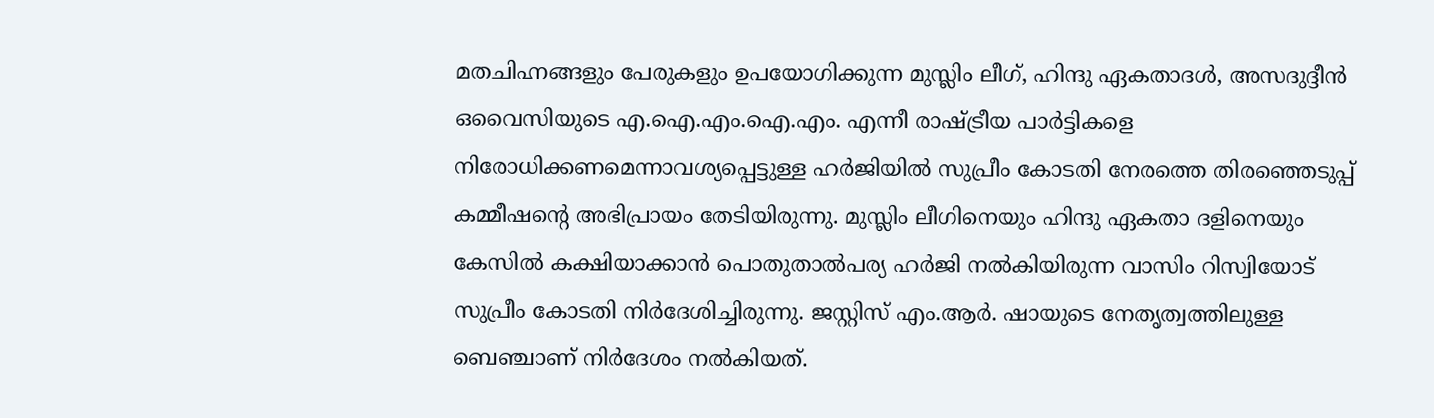മതചിഹ്നങ്ങളും പേരുകളും ഉപയോഗിക്കുന്ന മുസ്ലിം ലീഗ്, ഹിന്ദു ഏകതാദൾ, അസദുദ്ദീൻ ഒവൈസിയുടെ എ.ഐ.എം.ഐ.എം. എന്നീ രാഷ്ട്രീയ പാർട്ടികളെ നിരോധിക്കണമെന്നാവശ്യപ്പെട്ടുള്ള ഹർജിയിൽ സുപ്രീം കോടതി നേരത്തെ തിരഞ്ഞെടുപ്പ് കമ്മീഷന്‍റെ അഭിപ്രായം തേടിയിരുന്നു. മുസ്ലിം ലീഗിനെയും ഹിന്ദു ഏകതാ ദളിനെയും കേസിൽ കക്ഷിയാക്കാൻ പൊതുതാൽപര്യ ഹർജി നല്‍കിയിരുന്ന വാസിം റിസ്വിയോട് സുപ്രീം കോടതി നിർദേശിച്ചിരുന്നു. ജസ്റ്റിസ് എം.ആർ. ഷായുടെ നേതൃത്വത്തിലുള്ള ബെഞ്ചാണ് നിർദേശം നൽകിയത്.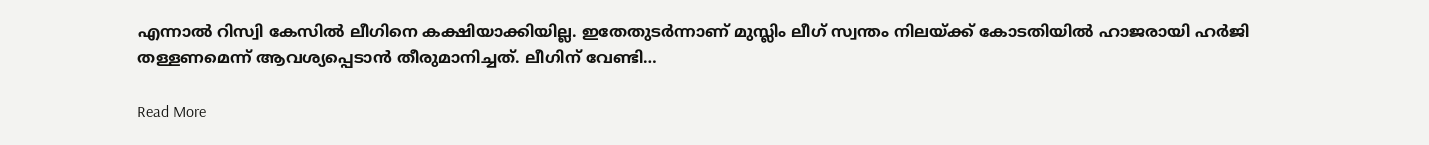എന്നാൽ റിസ്വി കേസിൽ ലീഗിനെ കക്ഷിയാക്കിയില്ല. ഇതേതുടർന്നാണ് മുസ്ലിം ലീഗ് സ്വന്തം നിലയ്ക്ക് കോടതിയിൽ ഹാജരായി ഹർജി തള്ളണമെന്ന് ആവശ്യപ്പെടാൻ തീരുമാനിച്ചത്. ലീഗിന് വേണ്ടി…

Read More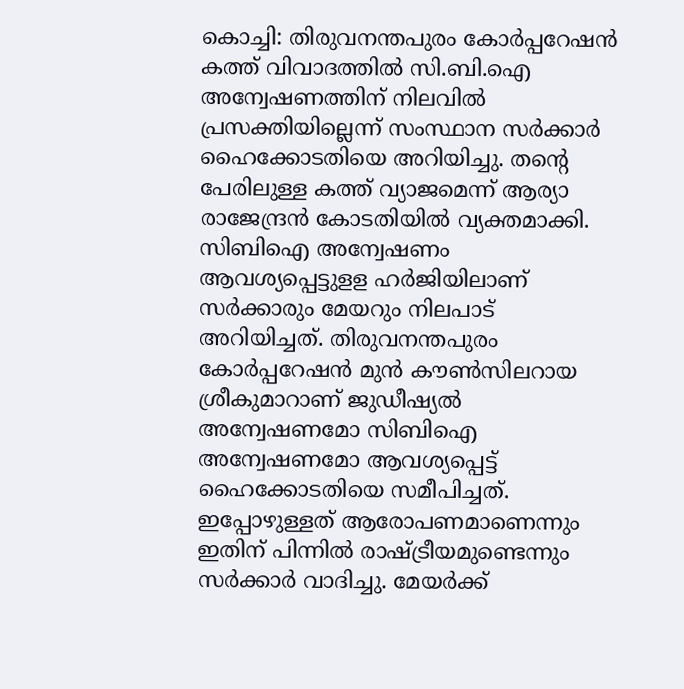കൊച്ചി: തിരുവനന്തപുരം കോർപ്പറേഷൻ കത്ത് വിവാദത്തിൽ സി.ബി.ഐ അന്വേഷണത്തിന് നിലവിൽ പ്രസക്തിയില്ലെന്ന് സംസ്ഥാന സർക്കാർ ഹൈക്കോടതിയെ അറിയിച്ചു. തന്‍റെ പേരിലുള്ള കത്ത് വ്യാജമെന്ന് ആര്യാ രാജേന്ദ്രൻ കോടതിയിൽ വ്യക്തമാക്കി. സിബിഐ അന്വേഷണം ആവശ്യപ്പെട്ടുളള ഹർജിയിലാണ് സർക്കാരും മേയറും നിലപാട് അറിയിച്ചത്. തിരുവനന്തപുരം കോർപ്പറേഷൻ മുൻ കൗൺസിലറായ ശ്രീകുമാറാണ് ജുഡീഷ്യൽ അന്വേഷണമോ സിബിഐ അന്വേഷണമോ ആവശ്യപ്പെട്ട് ഹൈക്കോടതിയെ സമീപിച്ചത്.  ഇപ്പോഴുള്ളത് ആരോപണമാണെന്നും ഇതിന് പിന്നിൽ രാഷ്ട്രീയമുണ്ടെന്നും സർക്കാർ വാദിച്ചു. മേയർക്ക്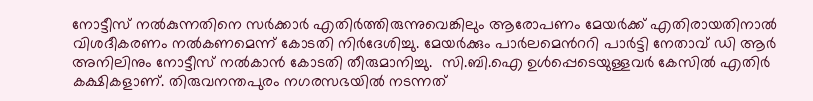നോട്ടീസ് നൽകുന്നതിനെ സർക്കാർ എതിർത്തിരുന്നുവെങ്കിലും ആരോപണം മേയർക്ക് എതിരായതിനാൽ വിശദീകരണം നൽകണമെന്ന് കോടതി നിർദേശിച്ചു. മേയർക്കും പാർലമെന്‍ററി പാർട്ടി നേതാവ് ഡി ആർ അനിലിനും നോട്ടീസ് നൽകാൻ കോടതി തീരുമാനിച്ചു.  സി.ബി.ഐ ഉൾപ്പെടെയുള്ളവർ കേസിൽ എതിർ കക്ഷികളാണ്. തിരുവനന്തപുരം നഗരസഭയിൽ നടന്നത്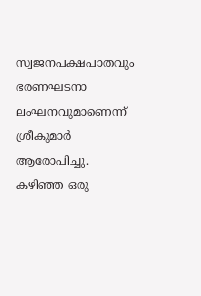സ്വജനപക്ഷപാതവും ഭരണഘടനാ ലംഘനവുമാണെന്ന് ശ്രീകുമാർ ആരോപിച്ചു. കഴിഞ്ഞ ഒരു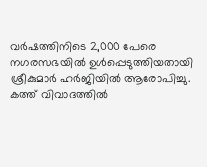വർഷത്തിനിടെ 2,000 പേരെ നഗരസഭയിൽ ഉൾപ്പെടുത്തിയതായി ശ്രീകുമാർ ഹർജിയിൽ ആരോപിച്ചു.  കത്ത് വിവാദത്തിൽ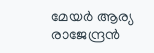മേയർ ആര്യ രാജേന്ദ്രൻ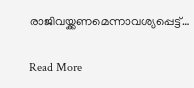രാജിവയ്ക്കണമെന്നാവശ്യപ്പെട്ട്…

Read More